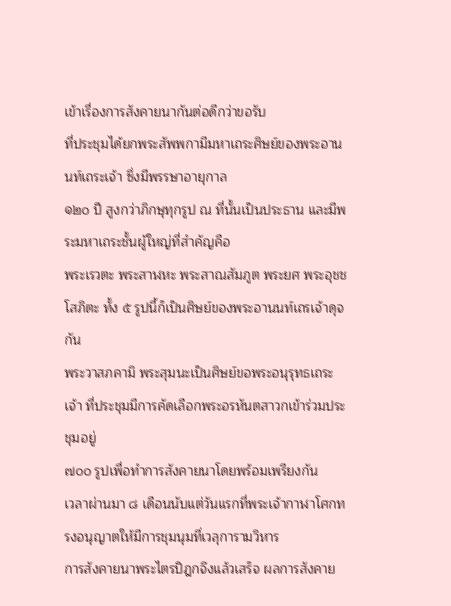เข้าเรื่องการสังคายนากันต่อดีกว่าขอรับ
ที่ประชุมได้ยกพระสัพพกามีมหาเถระศิษย์ของพระอานนท์เถระเจ้า ซึ่งมีพรรษาอายุกาล
๑๒๐ ปี สูงกว่าภิกษุทุกรูป ณ ที่นั้นเป็นประธาน และมีพระมหาเถระชั้นผู้ใหญ่ที่สำคัญคือ
พระเรวตะ พระสาฬหะ พระสาณสัมภูต พระยศ พระอุชชโสภิตะ ทั้ง ๕ รูปนี้ก็เป็นศิษย์ของพระอานนท์เถรเจ้าดุจกัน
พระวาสภคามิ พระสุมนะเป็นศิษย์ขอพระอนุรุทธเถระเจ้า ที่ประชุมมีการคัดเลือกพระอรหันตสาวกเข้าร่วมประชุมอยู่
๗๐๐ รูปเพื่อทำการสังคายนาโดยพร้อมเพรียงกัน
เวลาผ่านมา ๘ เดือนนับแต่วันแรกที่พระเจ้ากาฬาโศกทรงอนุญาตให้มีการชุมนุมที่เวลุการามวิหาร
การสังคายนาพระไตรปิฎกจึงแล้วเสร็จ ผลการสังคาย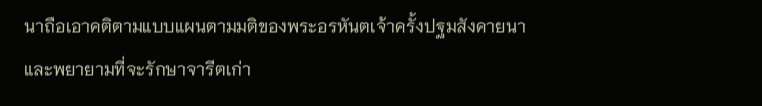นาถือเอาคติตามแบบแผนตามมติของพระอรหันตเจ้าครั้งปฐมสังคายนา
และพยายามที่จะรักษาจารีตเก่า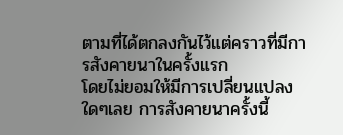ตามที่ได้ตกลงกันไว้แต่คราวที่มีการสังคายนาในครั้งแรก
โดยไม่ยอมให้มีการเปลี่ยนแปลงใดๆเลย การสังคายนาครั้งนี้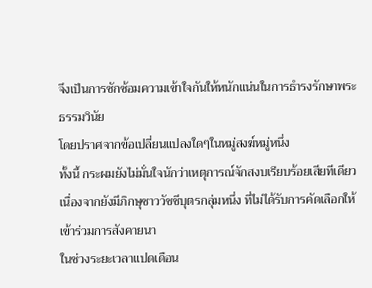จึงเป็นการซักซ้อมความเข้าใจกันให้หนักแน่นในการธำรงรักษาพระธรรมวินัย
โดยปราศจากข้อเปลี่ยนแปลงใดๆในหมู่สงฆ์หมู่หนึ่ง
ทั้งนี้ กระผมยังไม่มั่นใจนักว่าเหตุการณ์จักสงบเรียบร้อยเสียทีเดียว
เนื่องจากยังมีภิกษุชาววัชชีบุตรกลุ่มหนึ่ง ที่ไม่ได้รับการคัดเลือกให้เข้าร่วมการสังคายนา
ในช่วงระยะเวลาแปดเดือน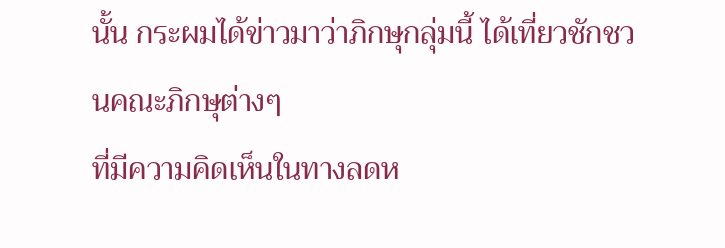นั้น กระผมได้ข่าวมาว่าภิกษุกลุ่มนี้ ได้เที่ยวชักชวนคณะภิกษุต่างๆ
ที่มีความคิดเห็นในทางลดห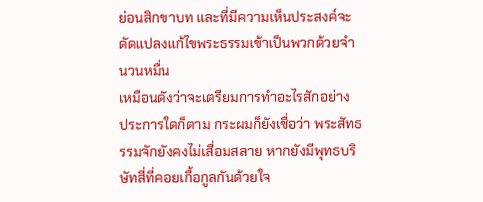ย่อนสิกขาบท และที่มีความเห็นประสงค์จะดัดแปลงแก้ไขพระธรรมเข้าเป็นพวกด้วยจำนวนหมื่น
เหมือนดังว่าจะเตรียมการทำอะไรสักอย่าง
ประการใดก็ตาม กระผมก็ยังเชื่อว่า พระสัทธรรมจักยังคงไม่เสื่อมสลาย หากยังมีพุทธบริษัทสี่ที่คอยเกื้อกูลกันด้วยใจ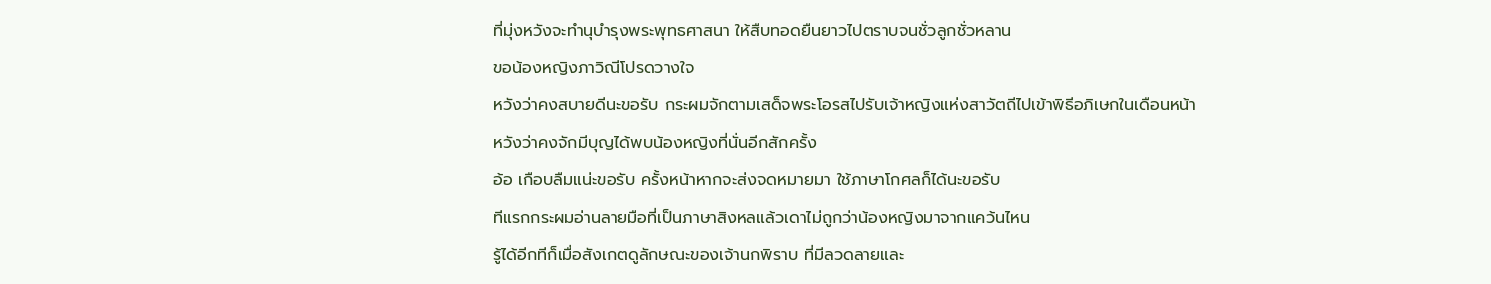ที่มุ่งหวังจะทำนุบำรุงพระพุทธศาสนา ให้สืบทอดยืนยาวไปตราบจนชั่วลูกชั่วหลาน
ขอน้องหญิงภาวิณีโปรดวางใจ
หวังว่าคงสบายดีนะขอรับ กระผมจักตามเสด็จพระโอรสไปรับเจ้าหญิงแห่งสาวัตถีไปเข้าพิธีอภิเษกในเดือนหน้า
หวังว่าคงจักมีบุญได้พบน้องหญิงที่นั่นอีกสักครั้ง
อ้อ เกือบลืมแน่ะขอรับ ครั้งหน้าหากจะส่งจดหมายมา ใช้ภาษาโกศลก็ได้นะขอรับ
ทีแรกกระผมอ่านลายมือที่เป็นภาษาสิงหลแล้วเดาไม่ถูกว่าน้องหญิงมาจากแคว้นไหน
รู้ได้อีกทีก็เมื่อสังเกตดูลักษณะของเจ้านกพิราบ ที่มีลวดลายและ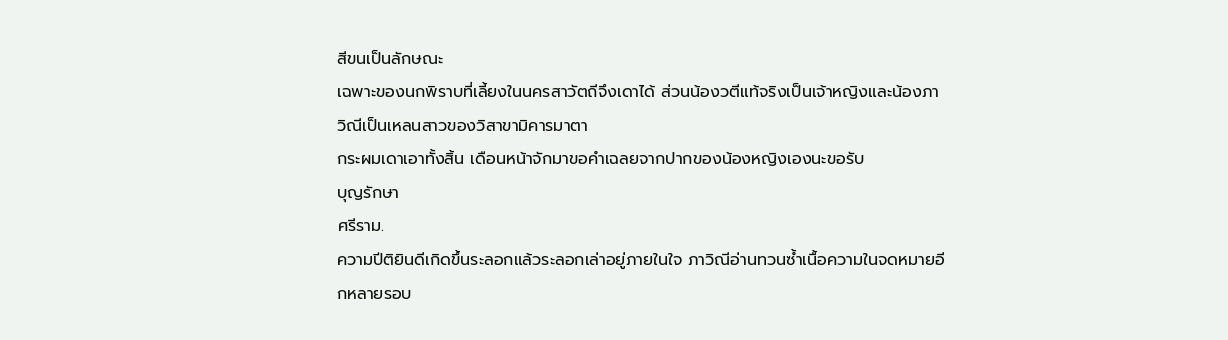สีขนเป็นลักษณะ
เฉพาะของนกพิราบที่เลี้ยงในนครสาวัตถีจึงเดาได้ ส่วนน้องวตีแท้จริงเป็นเจ้าหญิงและน้องภาวิณีเป็นเหลนสาวของวิสาขามิคารมาตา
กระผมเดาเอาทั้งสิ้น เดือนหน้าจักมาขอคำเฉลยจากปากของน้องหญิงเองนะขอรับ
บุญรักษา
ศรีราม.
ความปีติยินดีเกิดขึ้นระลอกแล้วระลอกเล่าอยู่ภายในใจ ภาวิณีอ่านทวนซ้ำเนื้อความในจดหมายอีกหลายรอบ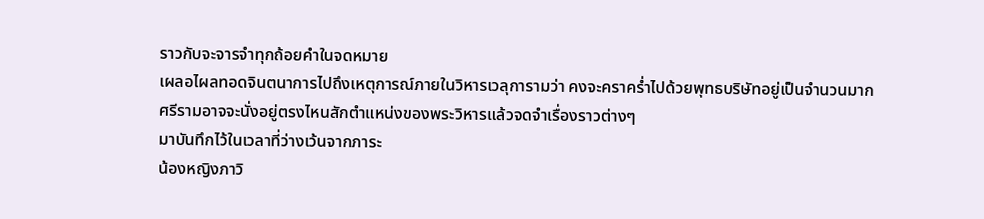ราวกับจะจารจำทุกถ้อยคำในจดหมาย
เผลอไผลทอดจินตนาการไปถึงเหตุการณ์ภายในวิหารเวลุการามว่า คงจะคราคร่ำไปด้วยพุทธบริษัทอยู่เป็นจำนวนมาก
ศรีรามอาจจะนั่งอยู่ตรงไหนสักตำแหน่งของพระวิหารแล้วจดจำเรื่องราวต่างๆ
มาบันทึกไว้ในเวลาที่ว่างเว้นจากภาระ
น้องหญิงภาวิ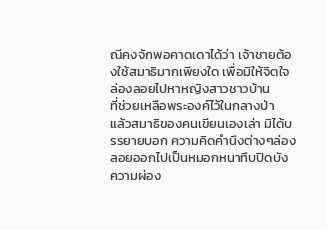ณีคงจักพอคาดเดาได้ว่า เจ้าชายต้องใช้สมาธิมากเพียงใด เพื่อมิให้จิตใจล่องลอยไปหาหญิงสาวชาวบ้าน
ที่ช่วยเหลือพระองค์ไว้ในกลางป่า
แล้วสมาธิของคนเขียนเองเล่า มิได้บรรยายบอก ความคิดคำนึงต่างๆล่องลอยออกไปเป็นหมอกหนาทึบปิดบัง
ความผ่อง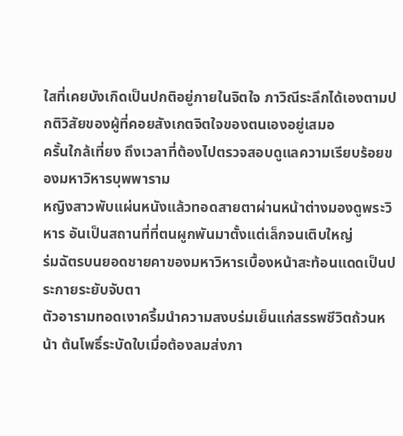ใสที่เคยบังเกิดเป็นปกติอยู่ภายในจิตใจ ภาวิณีระลึกได้เองตามปกติวิสัยของผู้ที่คอยสังเกตจิตใจของตนเองอยู่เสมอ
ครั้นใกล้เที่ยง ถึงเวลาที่ต้องไปตรวจสอบดูแลความเรียบร้อยของมหาวิหารบุพพาราม
หญิงสาวพับแผ่นหนังแล้วทอดสายตาผ่านหน้าต่างมองดูพระวิหาร อันเป็นสถานที่ที่ตนผูกพันมาตั้งแต่เล็กจนเติบใหญ่
ร่มฉัตรบนยอดชายคาของมหาวิหารเบื้องหน้าสะท้อนแดดเป็นประกายระยับจับตา
ตัวอารามทอดเงาครึ้มนำความสงบร่มเย็นแก่สรรพชีวิตถ้วนหน้า ต้นโพธิ์ระบัดใบเมื่อต้องลมส่งภา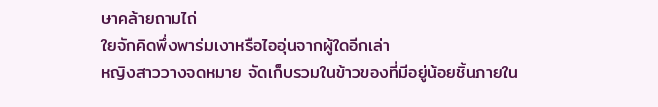ษาคล้ายถามไถ่
ใยจักคิดพึ่งพาร่มเงาหรือไออุ่นจากผู้ใดอีกเล่า
หญิงสาววางจดหมาย จัดเก็บรวมในข้าวของที่มีอยู่น้อยชิ้นภายใน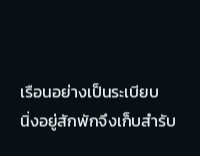เรือนอย่างเป็นระเบียบ
นิ่งอยู่สักพักจึงเก็บสำรับ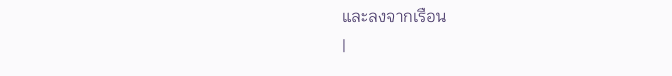และลงจากเรือน
|